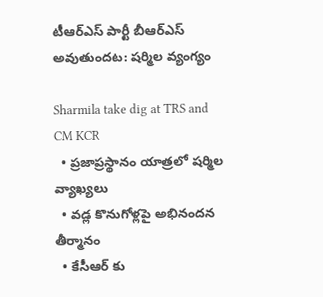టీఆర్ఎస్ పార్టీ బీఆర్ఎస్ అవుతుందట: షర్మిల వ్యంగ్యం

Sharmila take dig at TRS and CM KCR
  • ప్రజాప్రస్థానం యాత్రలో షర్మిల వ్యాఖ్యలు
  • వడ్ల కొనుగోళ్లపై అభినందన తీర్మానం
  • కేసీఆర్ కు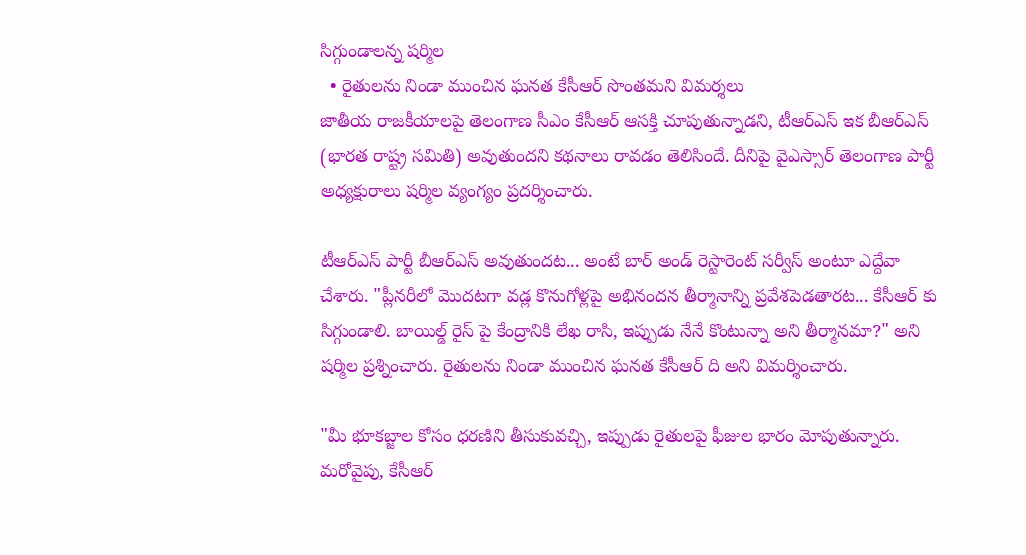సిగ్గుండాలన్న షర్మిల
  • రైతులను నిండా ముంచిన ఘనత కేసీఆర్ సొంతమని విమర్శలు
జాతీయ రాజకీయాలపై తెలంగాణ సీఎం కేసీఆర్ ఆసక్తి చూపుతున్నాడని, టీఆర్ఎస్ ఇక బీఆర్ఎస్ (భారత రాష్ట్ర సమితి) అవుతుందని కథనాలు రావడం తెలిసిందే. దీనిపై వైఎస్సార్ తెలంగాణ పార్టీ అధ్యక్షురాలు షర్మిల వ్యంగ్యం ప్రదర్శించారు.

టీఆర్ఎస్ పార్టీ బీఆర్ఎస్ అవుతుందట... అంటే బార్ అండ్ రెస్టారెంట్ సర్వీస్ అంటూ ఎద్దేవా చేశారు. "ప్లీనరీలో మొదటగా వడ్ల కొనుగోళ్లపై అభినందన తీర్మానాన్ని ప్రవేశపెడతారట... కేసీఆర్ కు సిగ్గుండాలి. బాయిల్డ్ రైస్ పై కేంద్రానికి లేఖ రాసి, ఇప్పుడు నేనే కొంటున్నా అని తీర్మానమా?" అని షర్మిల ప్రశ్నించారు. రైతులను నిండా ముంచిన ఘనత కేసీఆర్ ది అని విమర్శించారు.

"మీ భూకబ్జాల కోసం ధరణిని తీసుకువచ్చి, ఇప్పుడు రైతులపై ఫీజుల భారం మోపుతున్నారు. మరోవైపు, కేసీఆర్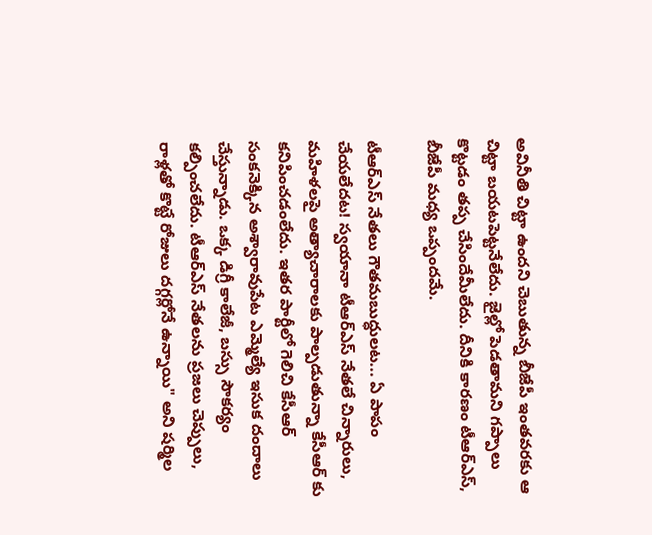అవినీతి చిట్టా ఉందని చెబుతున్న బీజేపీ ఇంతవరకు ఆ చిట్టా బయటపెట్టనేలేదు. జైల్లో పెడతామని గప్పాలు కొట్టడం తప్ప చేసిందేమీలేదు. దీనికి కారణం టీఆర్ఎస్, బీజేపీ మధ్య ఒప్పందమే.

టీఆర్ఎస్ నేతలు గౌతమబుద్ధులట... ఏ పాపం చేయలేదట! స్వయానా టీఆర్ఎస్ నేతలే చిన్నారులు, మహిళలపై అత్యాచారాలకు పాల్పడుతున్నా కేసీఆర్ కు కనిపించడంలేదు. ఇతర పార్టీలో గెలిచి కేసీఆర్ సంకనెక్కిన అశ్వారావుపేట ఎమ్మెల్యే ఇసుక దందాలు చేస్తున్నాడు. ఒక్క డిగ్రీ కాలేజీ, బస్సు సౌకర్యం కల్పించలేదు. టీఆర్ఎస్ నేతలను ప్రజలు చెప్పులు, రాళ్లతో కొట్టే రోజులు దగ్గర్లోనే ఉన్నాయి" అని షర్మిల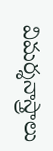విమర్శనాస్త్రాలు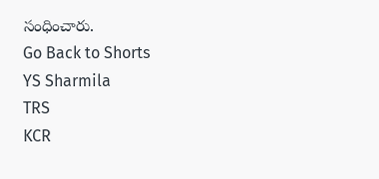సంధించారు.
Go Back to Shorts
YS Sharmila
TRS
KCR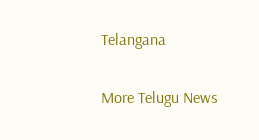Telangana

More Telugu News